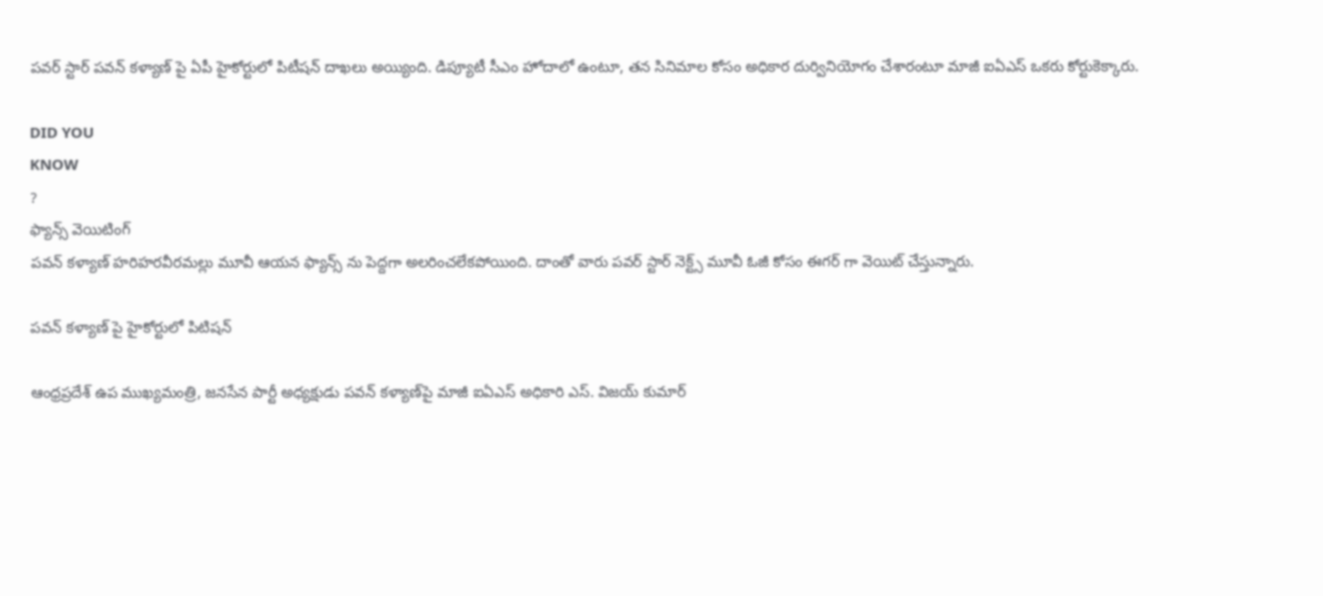పవర్ స్టార్ పవన్ కళ్యాణ్ పై ఏపీ హైకోర్టులో పిటీషన్ దాఖలు అయ్యింది. డిప్యూటీ సీఎం హోదాలో ఉంటూ, తన సినిమాల కోసం అధికార దుర్వినియోగం చేశారంటూ మాజీ ఐఏఎస్ ఒకరు కోర్టుకెక్కారు.

DID YOU
KNOW
?
ఫ్యాన్స్ వెయిటింగ్
పవన్ కళ్యాణ్ హరిహరవీరమల్లు మూవీ ఆయన ఫ్యాన్స్ ను పెద్దగా అలరించలేకపోయింది. దాంతో వారు పవర్ స్టార్ నెక్ట్స్ మూవీ ఓజీ కోసం ఈగర్ గా వెయిట్ చేస్తున్నారు.

పవన్ కళ్యాణ్ పై హైకోర్టులో పిటిషన్

ఆంధ్రప్రదేశ్ ఉప ముఖ్యమంత్రి, జనసేన పార్టీ అధ్యక్షుడు పవన్ కళ్యాణ్‌పై మాజీ ఐఏఎస్ అధికారి ఎస్. విజయ్ కుమార్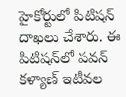హైకోర్టులో పిటిషన్ దాఖలు చేశారు. ఈ పిటిషన్‌లో పవన్ కళ్యాణ్ ఇటీవల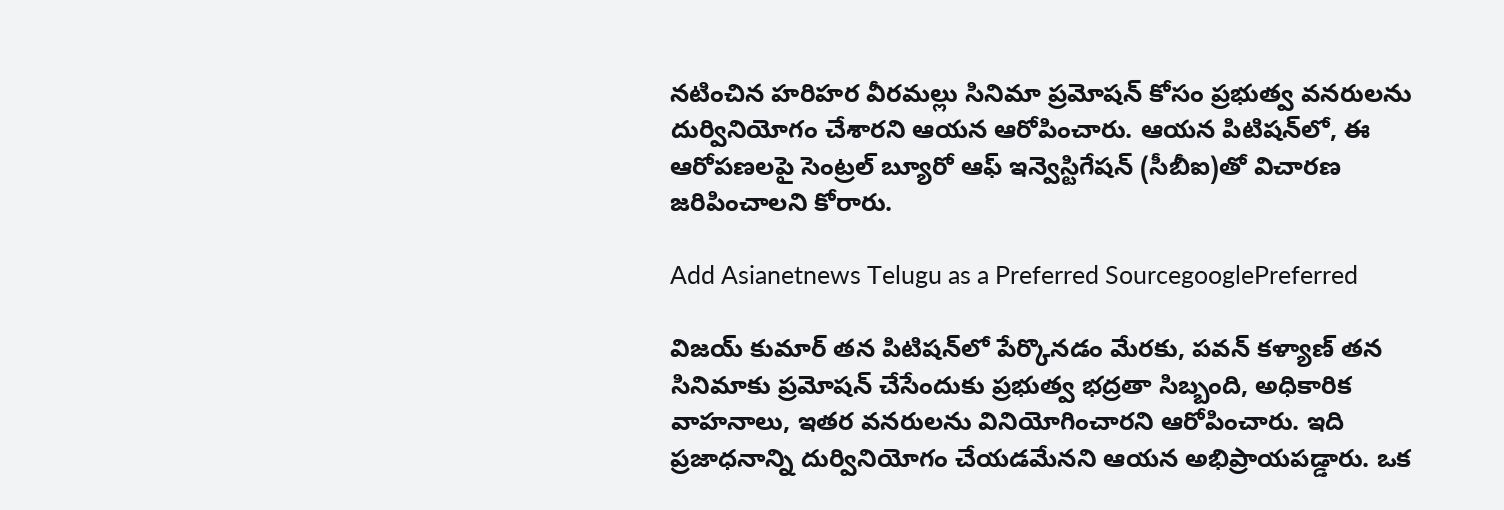నటించిన హరిహర వీరమల్లు సినిమా ప్రమోషన్ కోసం ప్రభుత్వ వనరులను దుర్వినియోగం చేశారని ఆయన ఆరోపించారు. ఆయన పిటిషన్‌లో, ఈ ఆరోపణలపై సెంట్రల్ బ్యూరో ఆఫ్ ఇన్వెస్టిగేషన్ (సీబీఐ)తో విచారణ జరిపించాలని కోరారు.

Add Asianetnews Telugu as a Preferred SourcegooglePreferred

విజయ్ కుమార్ తన పిటిషన్‌లో పేర్కొనడం మేరకు, పవన్ కళ్యాణ్ తన సినిమాకు ప్రమోషన్ చేసేందుకు ప్రభుత్వ భద్రతా సిబ్బంది, అధికారిక వాహనాలు, ఇతర వనరులను వినియోగించారని ఆరోపించారు. ఇది ప్రజాధనాన్ని దుర్వినియోగం చేయడమేనని ఆయన అభిప్రాయపడ్డారు. ఒక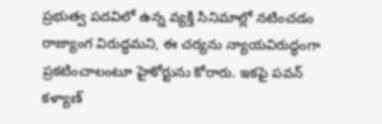ప్రభుత్వ పదవిలో ఉన్న వ్యక్తి సినిమాల్లో నటించడం రాజ్యాంగ విరుద్ధమని, ఈ చర్యను న్యాయవిరుద్ధంగా ప్రకటించాలంటూ హైకోర్టును కోరారు. ఇకపై పవన్ కళ్యాణ్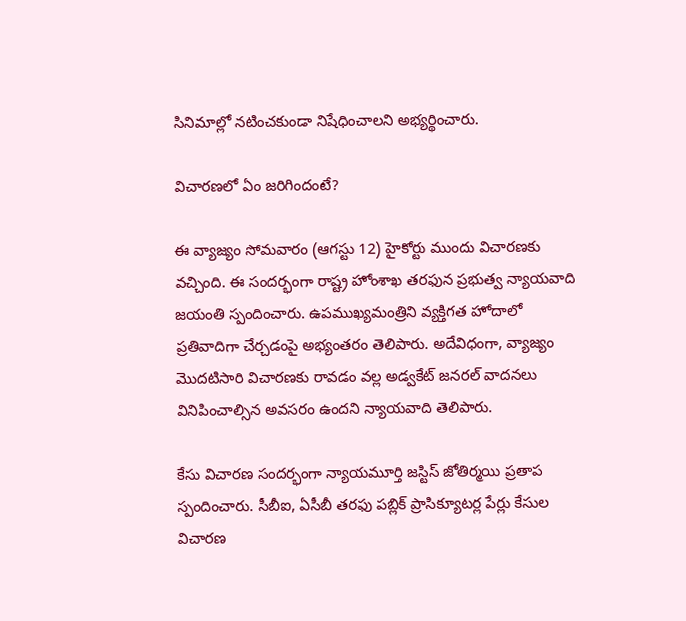సినిమాల్లో నటించకుండా నిషేధించాలని అభ్యర్థించారు.

విచారణలో ఏం జరిగిందంటే?

ఈ వ్యాజ్యం సోమవారం (ఆగస్టు 12) హైకోర్టు ముందు విచారణకు వచ్చింది. ఈ సందర్భంగా రాష్ట్ర హోంశాఖ తరఫున ప్రభుత్వ న్యాయవాది జయంతి స్పందించారు. ఉపముఖ్యమంత్రిని వ్యక్తిగత హోదాలో ప్రతివాదిగా చేర్చడంపై అభ్యంతరం తెలిపారు. అదేవిధంగా, వ్యాజ్యం మొదటిసారి విచారణకు రావడం వల్ల అడ్వకేట్ జనరల్ వాదనలు వినిపించాల్సిన అవసరం ఉందని న్యాయవాది తెలిపారు.

కేసు విచారణ సందర్భంగా న్యాయమూర్తి జస్టిస్ జోతిర్మయి ప్రతాప స్పందించారు. సీబీఐ, ఏసీబీ తరఫు పబ్లిక్ ప్రాసిక్యూటర్ల పేర్లు కేసుల విచారణ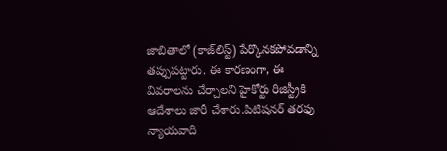జాబితాలో (కాజ్‌లిస్ట్) పేర్కొనకపోవడాన్ని తప్పుపట్టారు. ఈ కారణంగా, ఈ వివరాలను చేర్చాలని హైకోర్టు రిజిస్ట్రీకి ఆదేశాలు జారీ చేశారు.పిటిషనర్ తరఫు న్యాయవాది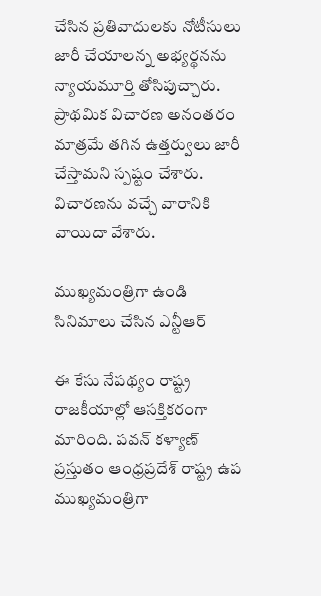చేసిన ప్రతివాదులకు నోటీసులు జారీ చేయాలన్న అభ్యర్థనను న్యాయమూర్తి తోసిపుచ్చారు. ప్రాథమిక విచారణ అనంతరం మాత్రమే తగిన ఉత్తర్వులు జారీ చేస్తామని స్పష్టం చేశారు. విచారణను వచ్చే వారానికి వాయిదా వేశారు.

ముఖ్యమంత్రిగా ఉండి సినిమాలు చేసిన ఎన్టీఆర్

ఈ కేసు నేపథ్యం రాష్ట్ర రాజకీయాల్లో ఆసక్తికరంగా మారింది. పవన్ కళ్యాణ్ ప్రస్తుతం ఆంధ్రప్రదేశ్ రాష్ట్ర ఉప ముఖ్యమంత్రిగా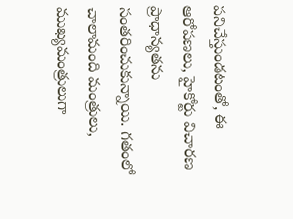పనిచేస్తుండటంతో, ఈ ఆరోపణలు, హైకోర్టు విచారణ ప్రాధాన్యతను సంతరించుకున్నాయి. గతంలో చాలామంది మంత్రులు, ముఖ్యమంత్రులుగా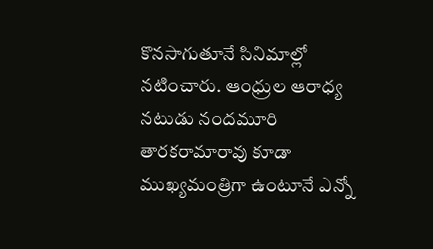కొనసాగుతూనే సినిమాల్లో నటించారు. ఆంధ్రుల ఆరాధ్య నటుడు నందమూరి తారకరామారావు కూడా ముఖ్యమంత్రిగా ఉంటూనే ఎన్నో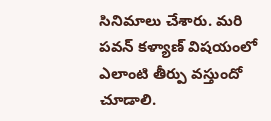సినిమాలు చేశారు. మరి పవన్ కళ్యాణ్ విషయంలో ఎలాంటి తీర్పు వస్తుందో చూడాలి.